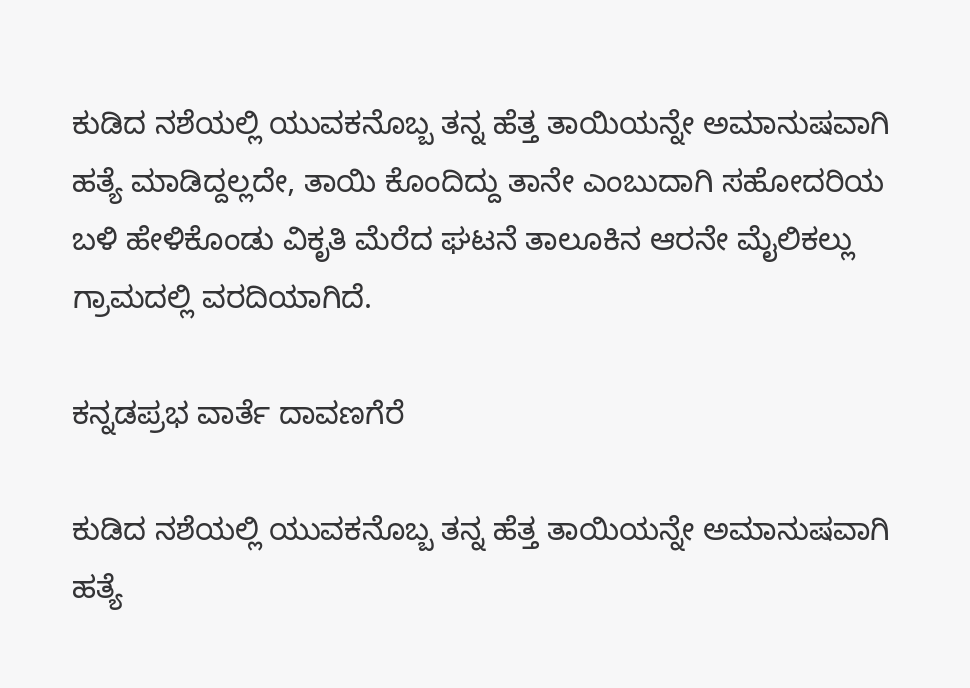ಕುಡಿದ ನಶೆಯಲ್ಲಿ ಯುವಕನೊಬ್ಬ ತನ್ನ ಹೆತ್ತ ತಾಯಿಯನ್ನೇ ಅಮಾನುಷವಾಗಿ ಹತ್ಯೆ ಮಾಡಿದ್ದಲ್ಲದೇ, ತಾಯಿ ಕೊಂದಿದ್ದು ತಾನೇ ಎಂಬುದಾಗಿ ಸಹೋದರಿಯ ಬಳಿ ಹೇಳಿಕೊಂಡು ವಿಕೃತಿ ಮೆರೆದ ಘಟನೆ ತಾಲೂಕಿನ ಆರನೇ ಮೈಲಿಕಲ್ಲು ಗ್ರಾಮದಲ್ಲಿ ವರದಿಯಾಗಿದೆ.

ಕನ್ನಡಪ್ರಭ ವಾರ್ತೆ ದಾವಣಗೆರೆ

ಕುಡಿದ ನಶೆಯಲ್ಲಿ ಯುವಕನೊಬ್ಬ ತನ್ನ ಹೆತ್ತ ತಾಯಿಯನ್ನೇ ಅಮಾನುಷವಾಗಿ ಹತ್ಯೆ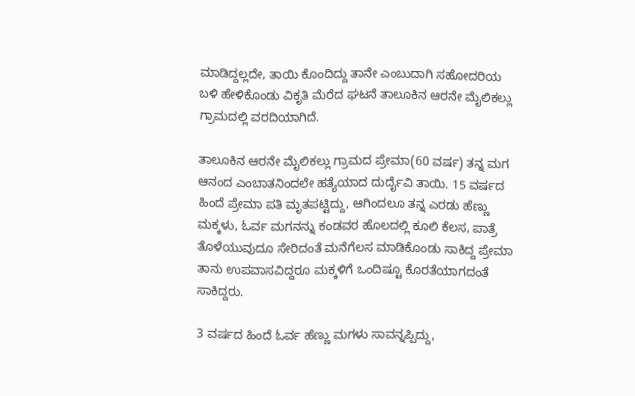ಮಾಡಿದ್ದಲ್ಲದೇ, ತಾಯಿ ಕೊಂದಿದ್ದು ತಾನೇ ಎಂಬುದಾಗಿ ಸಹೋದರಿಯ ಬಳಿ ಹೇಳಿಕೊಂಡು ವಿಕೃತಿ ಮೆರೆದ ಘಟನೆ ತಾಲೂಕಿನ ಆರನೇ ಮೈಲಿಕಲ್ಲು ಗ್ರಾಮದಲ್ಲಿ ವರದಿಯಾಗಿದೆ.

ತಾಲೂಕಿನ ಆರನೇ ಮೈಲಿಕಲ್ಲು ಗ್ರಾಮದ ಪ್ರೇಮಾ(60 ವರ್ಷ) ತನ್ನ ಮಗ ಆನಂದ ಎಂಬಾತನಿಂದಲೇ ಹತ್ಯೆಯಾದ ದುರ್ದೈವಿ ತಾಯಿ. 15 ವರ್ಷದ ಹಿಂದೆ ಪ್ರೇಮಾ ಪತಿ ಮೃತಪಟ್ಟಿದ್ದು, ಆಗಿಂದಲೂ ತನ್ನ ಎರಡು ಹೆಣ್ಣು ಮಕ್ಕಳು, ಓರ್ವ ಮಗನನ್ನು ಕಂಡವರ ಹೊಲದಲ್ಲಿ ಕೂಲಿ ಕೆಲಸ, ಪಾತ್ರೆ ತೊಳೆಯುವುದೂ ಸೇರಿದಂತೆ ಮನೆಗೆಲಸ ಮಾಡಿಕೊಂಡು ಸಾಕಿದ್ದ ಪ್ರೇಮಾ ತಾನು ಉಪವಾಸವಿದ್ದರೂ ಮಕ್ಕಳಿಗೆ ಒಂದಿಷ್ಟೂ ಕೊರತೆಯಾಗದಂತೆ ಸಾಕಿದ್ದರು.

3 ವರ್ಷದ ಹಿಂದೆ ಓರ್ವ ಹೆಣ್ಣು ಮಗಳು ಸಾವನ್ನಪ್ಪಿದ್ದು,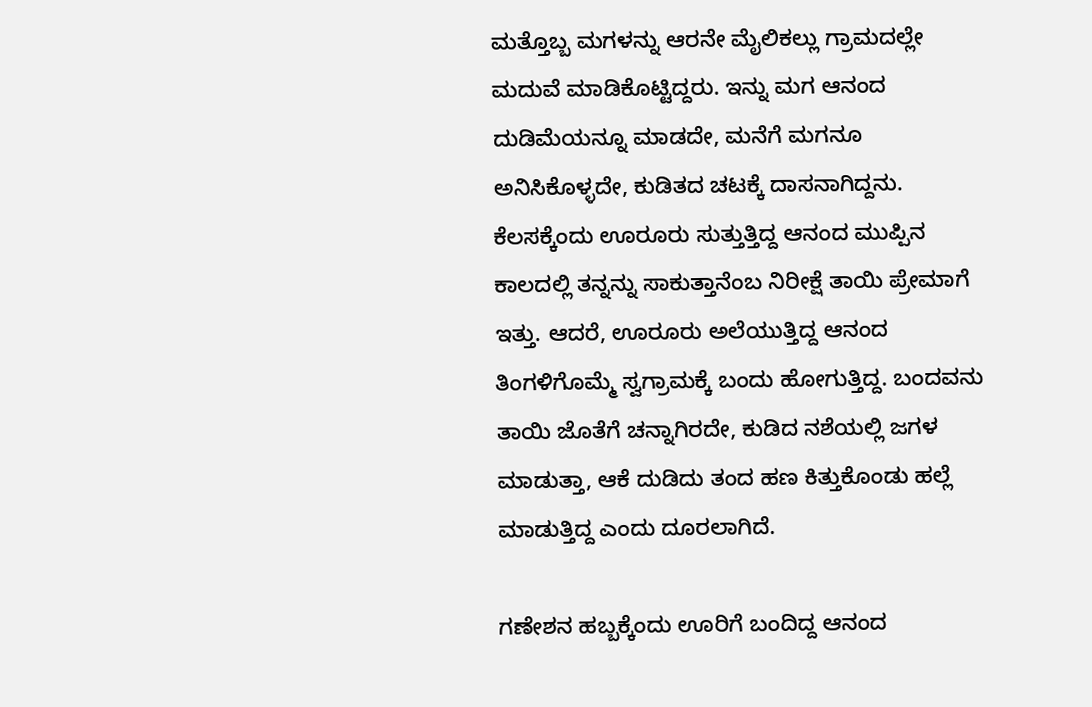ಮತ್ತೊಬ್ಬ ಮಗಳನ್ನು ಆರನೇ ಮೈಲಿಕಲ್ಲು ಗ್ರಾಮದಲ್ಲೇ ಮದುವೆ ಮಾಡಿಕೊಟ್ಟಿದ್ದರು. ಇನ್ನು ಮಗ ಆನಂದ ದುಡಿಮೆಯನ್ನೂ ಮಾಡದೇ, ಮನೆಗೆ ಮಗನೂ ಅನಿಸಿಕೊಳ್ಳದೇ, ಕುಡಿತದ ಚಟಕ್ಕೆ ದಾಸನಾಗಿದ್ದನು. ಕೆಲಸಕ್ಕೆಂದು ಊರೂರು ಸುತ್ತುತ್ತಿದ್ದ ಆನಂದ ಮುಪ್ಪಿನ ಕಾಲದಲ್ಲಿ ತನ್ನನ್ನು ಸಾಕುತ್ತಾನೆಂಬ ನಿರೀಕ್ಷೆ ತಾಯಿ ಪ್ರೇಮಾಗೆ ಇತ್ತು. ಆದರೆ, ಊರೂರು ಅಲೆಯುತ್ತಿದ್ದ ಆನಂದ ತಿಂಗಳಿಗೊಮ್ಮೆ ಸ್ವಗ್ರಾಮಕ್ಕೆ ಬಂದು ಹೋಗುತ್ತಿದ್ದ. ಬಂದವನು ತಾಯಿ ಜೊತೆಗೆ ಚನ್ನಾಗಿರದೇ, ಕುಡಿದ ನಶೆಯಲ್ಲಿ ಜಗಳ ಮಾಡುತ್ತಾ, ಆಕೆ ದುಡಿದು ತಂದ ಹಣ ಕಿತ್ತುಕೊಂಡು ಹಲ್ಲೆ ಮಾಡುತ್ತಿದ್ದ ಎಂದು ದೂರಲಾಗಿದೆ.

ಗಣೇಶನ ಹಬ್ಬಕ್ಕೆಂದು ಊರಿಗೆ ಬಂದಿದ್ದ ಆನಂದ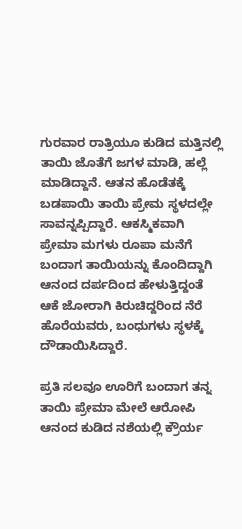ಗುರವಾರ ರಾತ್ರಿಯೂ ಕುಡಿದ ಮತ್ತಿನಲ್ಲಿ ತಾಯಿ ಜೊತೆಗೆ ಜಗಳ ಮಾಡಿ, ಹಲ್ಲೆ ಮಾಡಿದ್ದಾನೆ. ಆತನ ಹೊಡೆತಕ್ಕೆ ಬಡಪಾಯಿ ತಾಯಿ ಪ್ರೇಮ ಸ್ಥಳದಲ್ಲೇ ಸಾವನ್ನಪ್ಪಿದ್ದಾರೆ. ಆಕಸ್ಮಿಕವಾಗಿ ಪ್ರೇಮಾ ಮಗಳು ರೂಪಾ ಮನೆಗೆ ಬಂದಾಗ ತಾಯಿಯನ್ನು ಕೊಂದಿದ್ದಾಗಿ ಆನಂದ ದರ್ಪದಿಂದ ಹೇಳುತ್ತಿದ್ದಂತೆ ಆಕೆ ಜೋರಾಗಿ ಕಿರುಚಿದ್ದರಿಂದ ನೆರೆ ಹೊರೆಯವರು, ಬಂಧುಗಳು ಸ್ಥಳಕ್ಕೆ ದೌಡಾಯಿಸಿದ್ದಾರೆ.

ಪ್ರತಿ ಸಲವೂ ಊರಿಗೆ ಬಂದಾಗ ತನ್ನ ತಾಯಿ ಪ್ರೇಮಾ ಮೇಲೆ ಆರೋಪಿ ಆನಂದ ಕುಡಿದ ನಶೆಯಲ್ಲಿ ಕ್ರೌರ್ಯ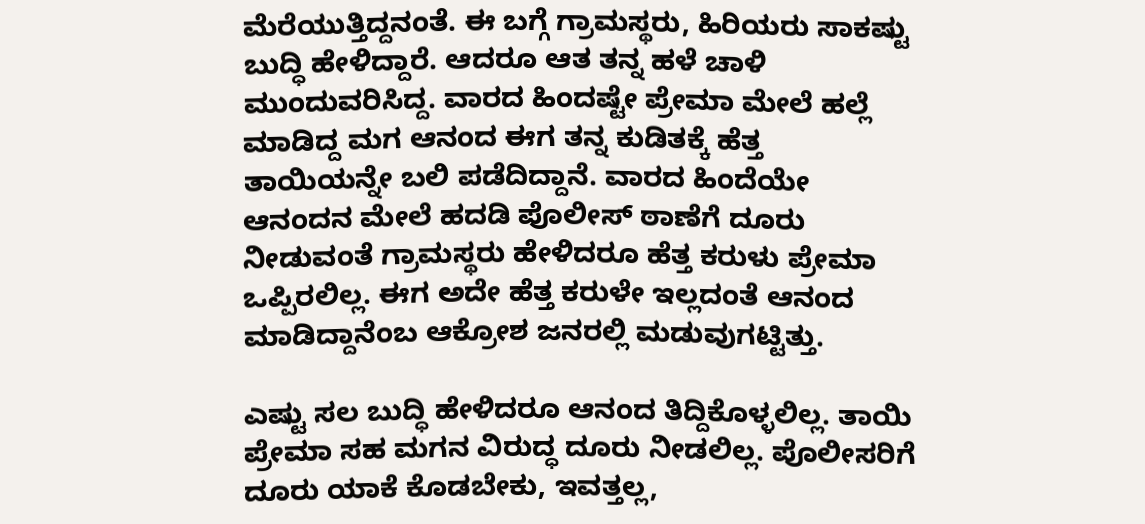ಮೆರೆಯುತ್ತಿದ್ದನಂತೆ. ಈ ಬಗ್ಗೆ ಗ್ರಾಮಸ್ಥರು, ಹಿರಿಯರು ಸಾಕಷ್ಟು ಬುದ್ಧಿ ಹೇಳಿದ್ದಾರೆ. ಆದರೂ ಆತ ತನ್ನ ಹಳೆ ಚಾಳಿ ಮುಂದುವರಿಸಿದ್ದ. ವಾರದ ಹಿಂದಷ್ಟೇ ಪ್ರೇಮಾ ಮೇಲೆ ಹಲ್ಲೆ ಮಾಡಿದ್ದ ಮಗ ಆನಂದ ಈಗ ತನ್ನ ಕುಡಿತಕ್ಕೆ ಹೆತ್ತ ತಾಯಿಯನ್ನೇ ಬಲಿ ಪಡೆದಿದ್ದಾನೆ. ವಾರದ ಹಿಂದೆಯೇ ಆನಂದನ ಮೇಲೆ ಹದಡಿ ಪೊಲೀಸ್ ಠಾಣೆಗೆ ದೂರು ನೀಡುವಂತೆ ಗ್ರಾಮಸ್ಥರು ಹೇಳಿದರೂ ಹೆತ್ತ ಕರುಳು ಪ್ರೇಮಾ ಒಪ್ಪಿರಲಿಲ್ಲ. ಈಗ ಅದೇ ಹೆತ್ತ ಕರುಳೇ ಇಲ್ಲದಂತೆ ಆನಂದ ಮಾಡಿದ್ದಾನೆಂಬ ಆಕ್ರೋಶ ಜನರಲ್ಲಿ ಮಡುವುಗಟ್ಟಿತ್ತು.

ಎಷ್ಟು ಸಲ ಬುದ್ಧಿ ಹೇಳಿದರೂ ಆನಂದ ತಿದ್ದಿಕೊಳ್ಳಲಿಲ್ಲ. ತಾಯಿ ಪ್ರೇಮಾ ಸಹ ಮಗನ ವಿರುದ್ಧ ದೂರು ನೀಡಲಿಲ್ಲ. ಪೊಲೀಸರಿಗೆ ದೂರು ಯಾಕೆ ಕೊಡಬೇಕು, ಇವತ್ತಲ್ಲ,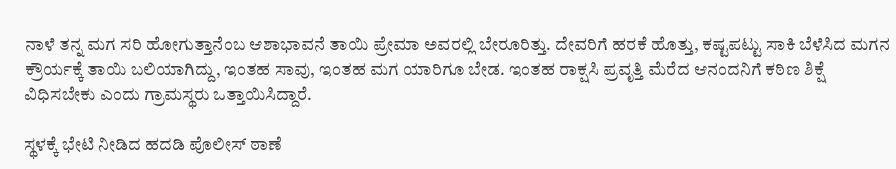ನಾಳೆ ತನ್ನ ಮಗ ಸರಿ ಹೋಗುತ್ತಾನೆಂಬ ಆಶಾಭಾವನೆ ತಾಯಿ ಪ್ರೇಮಾ ಅವರಲ್ಲಿ ಬೇರೂರಿತ್ತು. ದೇವರಿಗೆ ಹರಕೆ ಹೊತ್ತು, ಕಷ್ಟಪಟ್ಟು ಸಾಕಿ ಬೆಳೆಸಿದ ಮಗನ ಕ್ರೌರ್ಯಕ್ಕೆ ತಾಯಿ ಬಲಿಯಾಗಿದ್ದು, ಇಂತಹ ಸಾವು, ಇಂತಹ ಮಗ ಯಾರಿಗೂ ಬೇಡ. ಇಂತಹ ರಾಕ್ಷಸಿ ಪ್ರವೃತ್ತಿ ಮೆರೆದ ಆನಂದನಿಗೆ ಕಠಿಣ ಶಿಕ್ಷೆ ವಿಧಿಸಬೇಕು ಎಂದು ಗ್ರಾಮಸ್ಥರು ಒತ್ತಾಯಿಸಿದ್ದಾರೆ.

ಸ್ಥಳಕ್ಕೆ ಭೇಟಿ ನೀಡಿದ ಹದಡಿ ಪೊಲೀಸ್ ಠಾಣೆ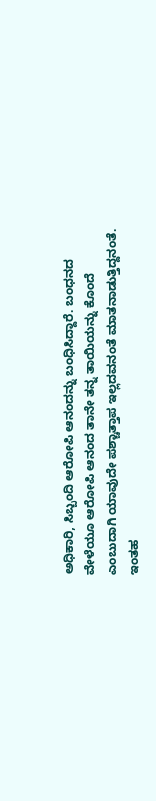ಅಧಿಕಾರಿ, ಸಿಬ್ಬಂದಿ ಆರೋಪಿ ಆನಂದನ್ನು ಬಂಧಿಸಿದ್ದಾರೆ. ಬಂಧನದ ವೇಳೆಯೂ ಆರೋಪಿ ಆನಂದ ತಾನೇ ತನ್ನ ತಾಯಿಯನ್ನು ಕೊಂದೆ ಎಂಬುದಾಗಿ ಯಾವುದೇ ಪಶ್ಚಾತ್ತಾಪ ಇಲ್ಲದವನಂತೆ ಮಾತನಾಡುತ್ತಿದ್ದನಂತೆ. ಇಂತಹ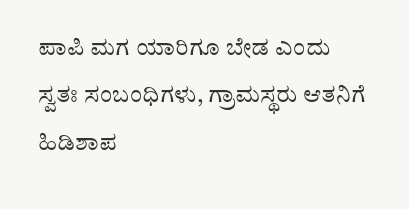ಪಾಪಿ ಮಗ ಯಾರಿಗೂ ಬೇಡ ಎಂದು ಸ್ವತಃ ಸಂಬಂಧಿಗಳು, ಗ್ರಾಮಸ್ಥರು ಆತನಿಗೆ ಹಿಡಿಶಾಪ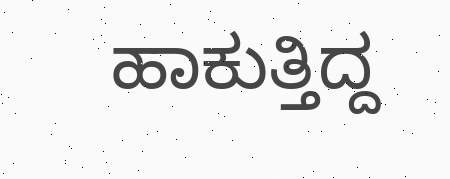ಹಾಕುತ್ತಿದ್ದ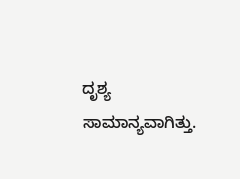ದೃಶ್ಯ ಸಾಮಾನ್ಯವಾಗಿತ್ತು.